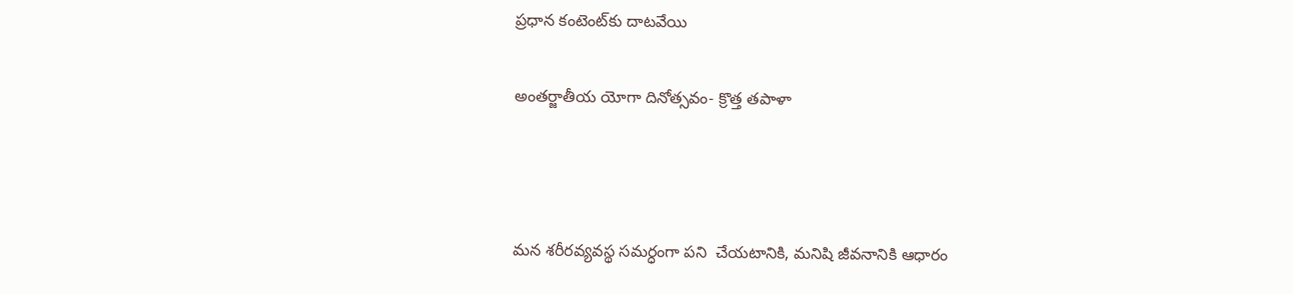ప్రధాన కంటెంట్‌కు దాటవేయి

అంతర్జాతీయ యోగా దినోత్సవం- క్రొత్త తపాళా



మన శరీరవ్యవస్థ సమర్ధంగా పని  చేయటానికి, మనిషి జీవనానికి ఆధారం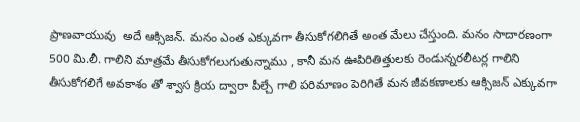ప్రాణవాయువు  అదే ఆక్సిజన్. మనం ఎంత ఎక్కువగా తీసుకోగలిగితే అంత మేలు చేస్తుంది. మనం సాదారణంగా 500 మి.లీ. గాలిని మాత్రమే తీసుకోగలుగుతున్నాము , కానీ మన ఊపిరితిత్తులకు రెండున్నరలీటర్ల గాలిని తీసుకోగలిగే అవకాశం తో శ్వాస క్రియ ద్వారా పీల్చే గాలి పరిమాణం పెరిగితే మన జీవకణాలకు ఆక్సిజన్ ఎక్కువగా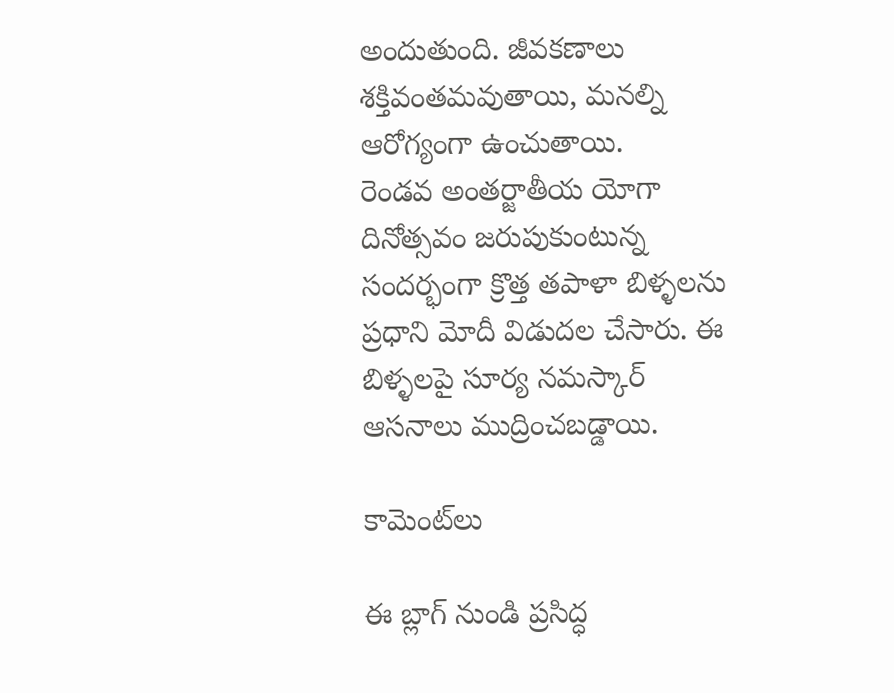అందుతుంది. జీవకణాలు శక్తివంతమవుతాయి, మనల్ని ఆరోగ్యంగా ఉంచుతాయి.
రెండవ అంతర్జాతీయ యోగా దినోత్సవం జరుపుకుంటున్న సందర్భంగా క్రొత్త తపాళా బిళ్ళలను ప్రధాని మోదీ విడుదల చేసారు. ఈ బిళ్ళలపై సూర్య నమస్కార్ ఆసనాలు ముద్రించబడ్డాయి.

కామెంట్‌లు

ఈ బ్లాగ్ నుండి ప్రసిద్ధ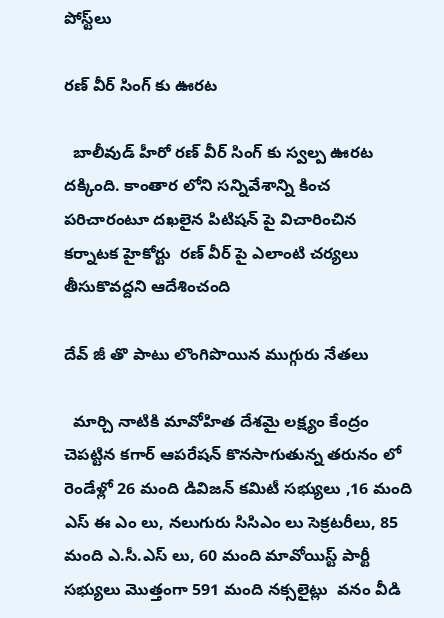పోస్ట్‌లు

రణ్ వీర్ సింగ్ కు ఊరట

  బాలీవుడ్ హీరో రణ్ వీర్ సింగ్ కు స్వల్ప ఊరట దక్కింది. కాంతార లోని సన్నివేశాన్ని కించ పరిచారంటూ దఖలైన పిటిషన్ పై విచారించిన  కర్నాటక హైకోర్టు  రణ్ వీర్ పై ఎలాంటి చర్యలు తీసుకొవద్దని ఆదేశించంది

దేవ్ జీ తొ పాటు లొంగిపొయిన ముగ్గురు నేతలు

  మార్చి నాటికి మావోహిత దేశమై లక్ష్యం కేంద్రం చెపట్టిన కగార్ ఆపరేషన్ కొనసాగుతున్న తరునం లో రెండేళ్లో 26 మంది డివిజన్ కమిటీ సభ్యులు ,16 మంది  ఎస్ ఈ ఎం లు, నలుగురు సిసిఎం లు సెక్రటరీలు, 85 మంది ఎ.సీ.ఎస్ లు, 60 మంది మావోయిస్ట్ పార్టీ సభ్యులు మొత్తంగా 591 మంది నక్సలైట్లు  వనం వీడి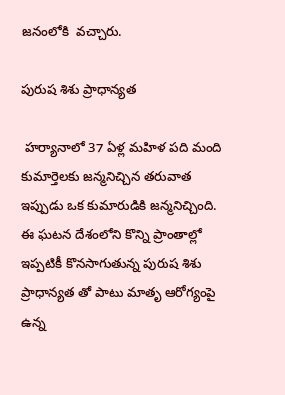జనంలోకి  వచ్చారు.

పురుష శిశు ప్రాధాన్యత

 హర్యానాలో 37 ఏళ్ల మహిళ పది మంది కుమార్తెలకు జన్మనిచ్చిన తరువాత ఇప్పుడు ఒక కుమారుడికి జన్మనిచ్చింది. ఈ ఘటన దేశంలోని కొన్ని ప్రాంతాల్లో ఇప్పటికీ కొనసాగుతున్న పురుష శిశు ప్రాధాన్యత తో పాటు మాతృ ఆరోగ్యంపై ఉన్న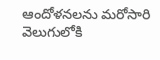ఆందోళనలను మరోసారి వెలుగులోకి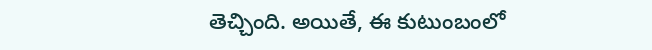తెచ్చింది. అయితే, ఈ కుటుంబంలో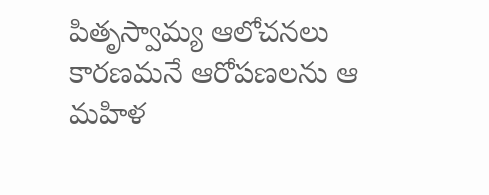పితృస్వామ్య ఆలోచనలు కారణమనే ఆరోపణలను ఆ మహిళ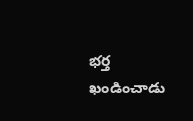భర్త ఖండించాడు